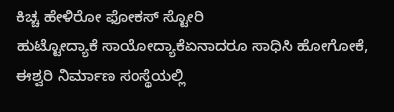ಕಿಚ್ಚ ಹೇಳಿರೋ ಫೋಕಸ್ ಸ್ಟೋರಿ
ಹುಟ್ಟೋದ್ಯಾಕೆ ಸಾಯೋದ್ಯಾಕೆಏನಾದರೂ ಸಾಧಿಸಿ ಹೋಗೋಕೆ, ಈಶ್ವರಿ ನಿರ್ಮಾಣ ಸಂಸ್ಥೆಯಲ್ಲಿ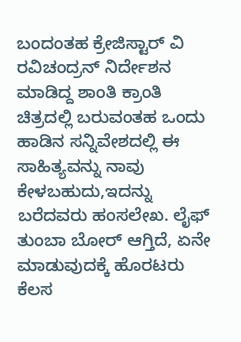ಬಂದಂತಹ ಕ್ರೇಜಿಸ್ಟಾರ್ ವಿ ರವಿಚಂದ್ರನ್ ನಿರ್ದೇಶನ ಮಾಡಿದ್ದ ಶಾಂತಿ ಕ್ರಾಂತಿ ಚಿತ್ರದಲ್ಲಿ ಬರುವಂತಹ ಒಂದು ಹಾಡಿನ ಸನ್ನಿವೇಶದಲ್ಲಿ ಈ ಸಾಹಿತ್ಯವನ್ನು ನಾವು ಕೇಳಬಹುದು,ಇದನ್ನು ಬರೆದವರು ಹಂಸಲೇಖ. ಲೈಫ್ ತುಂಬಾ ಬೋರ್ ಆಗ್ತಿದೆ, ಏನೇ ಮಾಡುವುದಕ್ಕೆ ಹೊರಟರು ಕೆಲಸ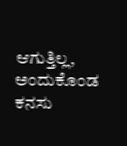ಆಗುತ್ತಿಲ್ಲ, ಅಂದುಕೊಂಡ ಕನಸು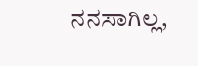ನನಸಾಗಿಲ್ಲ,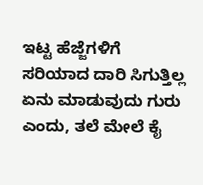ಇಟ್ಟ ಹೆಜ್ಜೆಗಳಿಗೆ ಸರಿಯಾದ ದಾರಿ ಸಿಗುತ್ತಿಲ್ಲ ಏನು ಮಾಡುವುದು ಗುರು ಎಂದು, ತಲೆ ಮೇಲೆ ಕೈ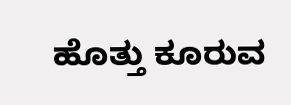ಹೊತ್ತು ಕೂರುವ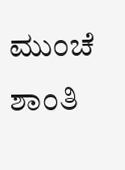ಮುಂಚೆ ಶಾಂತಿ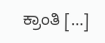ಕ್ರಾಂತಿ […]